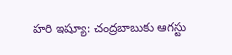హరి ఇష్యూ: చంద్రబాబుకు ఆగస్టు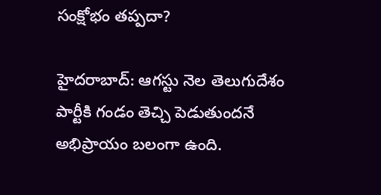సంక్షోభం తప్పదా?

హైదరాబాద్: ఆగస్టు నెల తెలుగుదేశం పార్టీకి గండం తెచ్చి పెడుతుందనే అభిప్రాయం బలంగా ఉంది.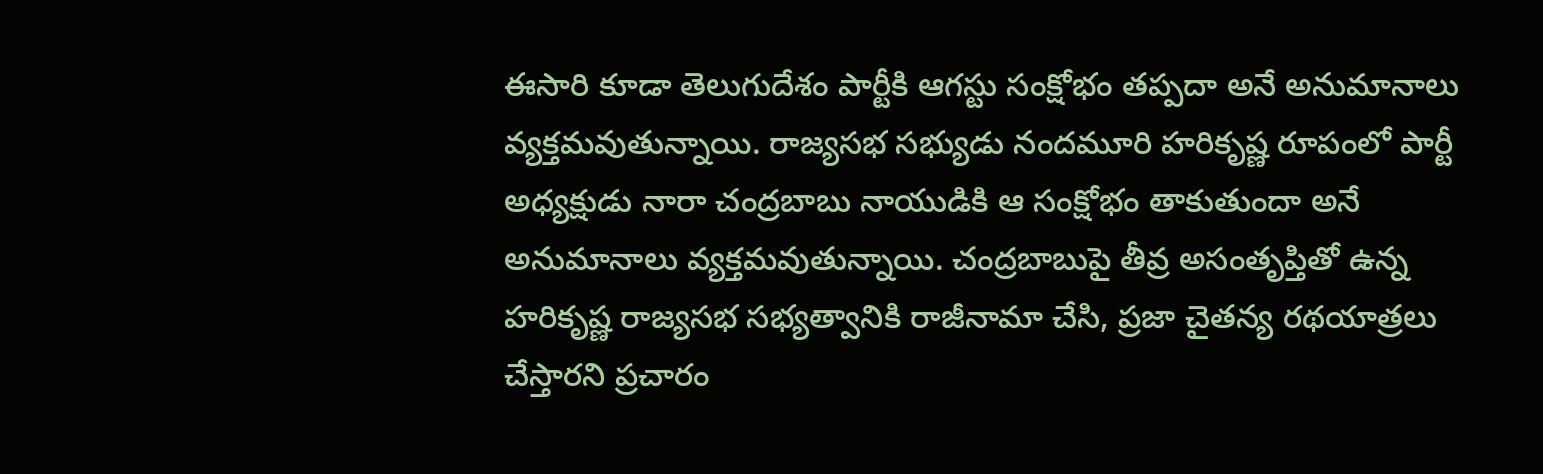ఈసారి కూడా తెలుగుదేశం పార్టీకి ఆగస్టు సంక్షోభం తప్పదా అనే అనుమానాలు వ్యక్తమవుతున్నాయి. రాజ్యసభ సభ్యుడు నందమూరి హరికృష్ణ రూపంలో పార్టీ అధ్యక్షుడు నారా చంద్రబాబు నాయుడికి ఆ సంక్షోభం తాకుతుందా అనే అనుమానాలు వ్యక్తమవుతున్నాయి. చంద్రబాబుపై తీవ్ర అసంతృప్తితో ఉన్న హరికృష్ణ రాజ్యసభ సభ్యత్వానికి రాజీనామా చేసి, ప్రజా చైతన్య రథయాత్రలు చేస్తారని ప్రచారం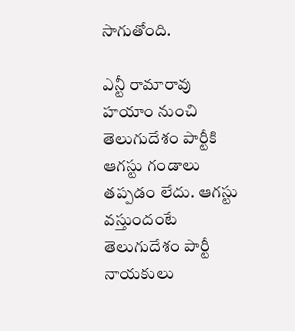సాగుతోంది.

ఎన్టీ రామారావు హయాం నుంచి తెలుగుదేశం పార్టీకి ఆగస్టు గండాలు తప్పడం లేదు. ఆగస్టు వస్తుందంటే తెలుగుదేశం పార్టీ నాయకులు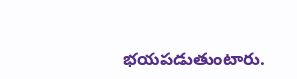భయపడుతుంటారు.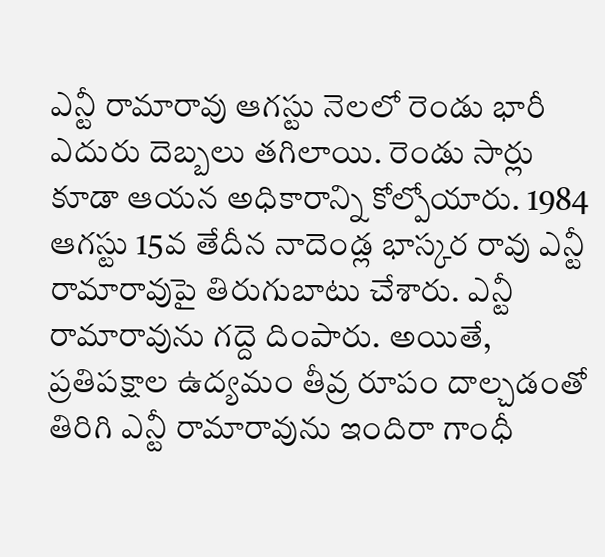ఎన్టీ రామారావు ఆగస్టు నెలలో రెండు భారీ ఎదురు దెబ్బలు తగిలాయి. రెండు సార్లు కూడా ఆయన అధికారాన్ని కోల్పోయారు. 1984 ఆగస్టు 15వ తేదీన నాదెండ్ల భాస్కర రావు ఎన్టీ రామారావుపై తిరుగుబాటు చేశారు. ఎన్టీ రామారావును గద్దె దింపారు. అయితే, ప్రతిపక్షాల ఉద్యమం తీవ్ర రూపం దాల్చడంతో తిరిగి ఎన్టీ రామారావును ఇందిరా గాంధీ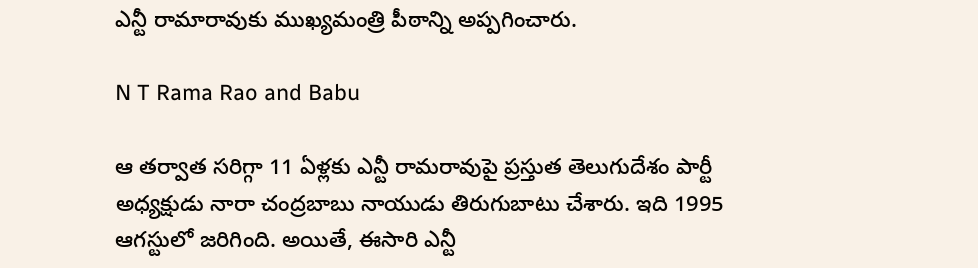ఎన్టీ రామారావుకు ముఖ్యమంత్రి పీఠాన్ని అప్పగించారు.

N T Rama Rao and Babu

ఆ తర్వాత సరిగ్గా 11 ఏళ్లకు ఎన్టీ రామరావుపై ప్రస్తుత తెలుగుదేశం పార్టీ అధ్యక్షుడు నారా చంద్రబాబు నాయుడు తిరుగుబాటు చేశారు. ఇది 1995 ఆగస్టులో జరిగింది. అయితే, ఈసారి ఎన్టీ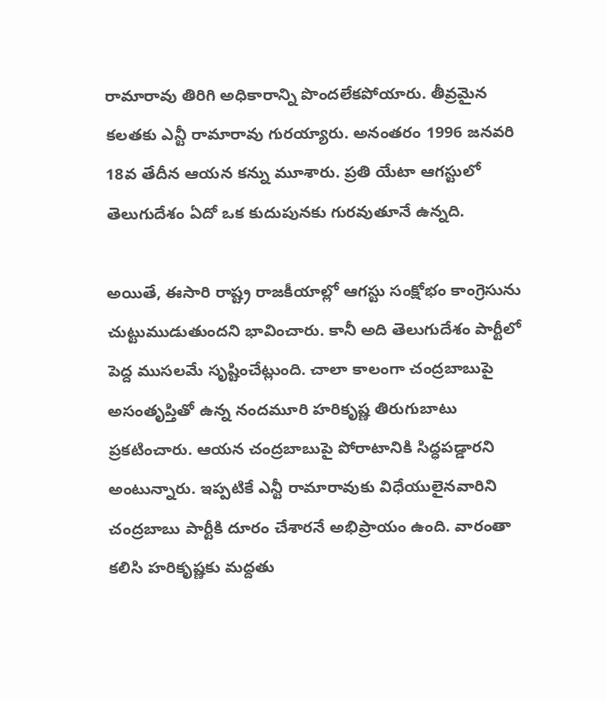రామారావు తిరిగి అధికారాన్ని పొందలేకపోయారు. తీవ్రమైన కలతకు ఎన్టీ రామారావు గురయ్యారు. అనంతరం 1996 జనవరి 18వ తేదీన ఆయన కన్ను మూశారు. ప్రతి యేటా ఆగస్టులో తెలుగుదేశం ఏదో ఒక కుదుపునకు గురవుతూనే ఉన్నది.

అయితే, ఈసారి రాష్ట్ర రాజకీయాల్లో ఆగస్టు సంక్షోభం కాంగ్రెసును చుట్టుముడుతుందని భావించారు. కానీ అది తెలుగుదేశం పార్టీలో పెద్ద ముసలమే సృష్టించేట్లుంది. చాలా కాలంగా చంద్రబాబుపై అసంతృప్తితో ఉన్న నందమూరి హరికృష్ణ తిరుగుబాటు ప్రకటించారు. ఆయన చంద్రబాబుపై పోరాటానికి సిద్ధపడ్డారని అంటున్నారు. ఇప్పటికే ఎన్టీ రామారావుకు విధేయులైనవారిని చంద్రబాబు పార్టీకి దూరం చేశారనే అభిప్రాయం ఉంది. వారంతా కలిసి హరికృష్ణకు మద్దతు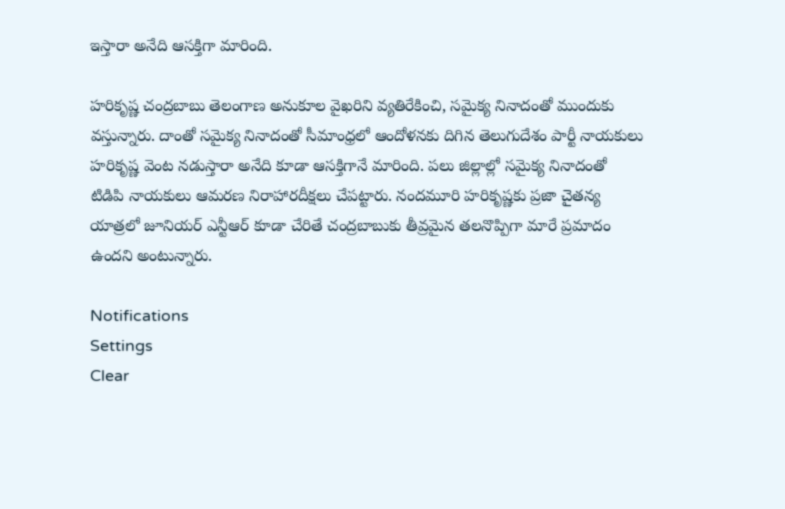ఇస్తారా అనేది ఆసక్తిగా మారింది.

హరికృష్ణ చంద్రబాబు తెలంగాణ అనుకూల వైఖరిని వ్యతిరేకించి, సమైక్య నినాదంతో ముందుకు వస్తున్నారు. దాంతో సమైక్య నినాదంతో సీమాంధ్రలో ఆందోళనకు దిగిన తెలుగుదేశం పార్టీ నాయకులు హరికృష్ణ వెంట నడుస్తారా అనేది కూడా ఆసక్తిగానే మారింది. పలు జిల్లాల్లో సమైక్య నినాదంతో టిడిపి నాయకులు ఆమరణ నిరాహారదీక్షలు చేపట్టారు. నందమూరి హరికృష్ణకు ప్రజా చైతన్య యాత్రలో జూనియర్ ఎన్టీఆర్ కూడా చేరితే చంద్రబాబుకు తీవ్రమైన తలనొప్పిగా మారే ప్రమాదం ఉందని అంటున్నారు.

Notifications
Settings
Clear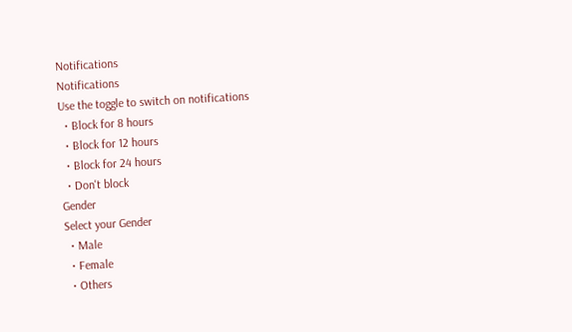Notifications
Notifications
Use the toggle to switch on notifications
  • Block for 8 hours
  • Block for 12 hours
  • Block for 24 hours
  • Don't block
Gender
Select your Gender
  • Male
  • Female
  • Others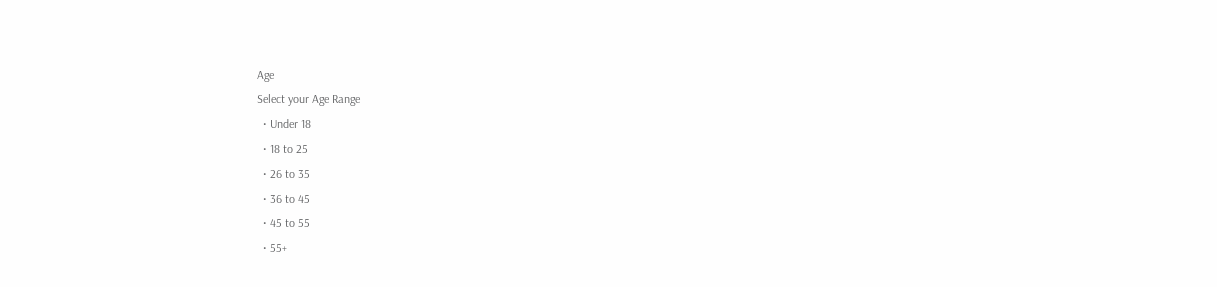Age
Select your Age Range
  • Under 18
  • 18 to 25
  • 26 to 35
  • 36 to 45
  • 45 to 55
  • 55+